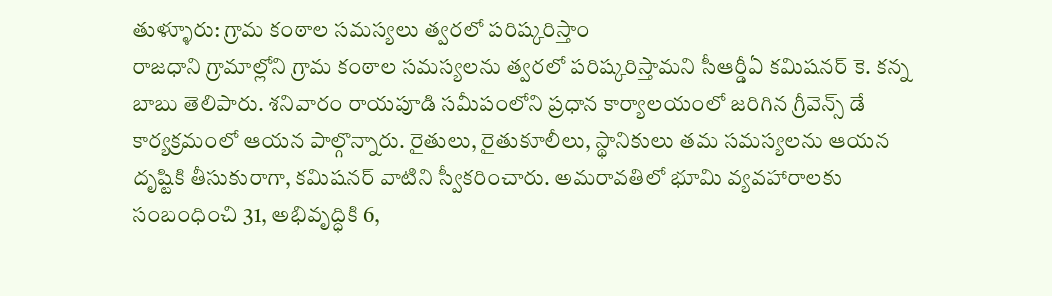తుళ్ళూరు: గ్రామ కంఠాల సమస్యలు త్వరలో పరిష్కరిస్తాం
రాజధాని గ్రామాల్లోని గ్రామ కంఠాల సమస్యలను త్వరలో పరిష్కరిస్తామని సీఆర్డీఏ కమిషనర్ కె. కన్న బాబు తెలిపారు. శనివారం రాయపూడి సమీపంలోని ప్రధాన కార్యాలయంలో జరిగిన గ్రీవెన్స్ డే కార్యక్రమంలో ఆయన పాల్గొన్నారు. రైతులు, రైతుకూలీలు, స్థానికులు తమ సమస్యలను ఆయన దృష్టికి తీసుకురాగా, కమిషనర్ వాటిని స్వీకరించారు. అమరావతిలో భూమి వ్యవహారాలకు సంబంధించి 31, అభివృద్ధికి 6,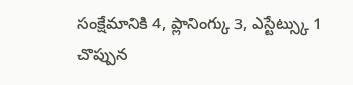సంక్షేమానికి 4, ప్లానింగ్కు 3, ఎస్టేట్స్కు 1 చొప్పున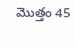మొత్తం 45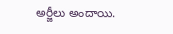అర్జీలు అందాయి.